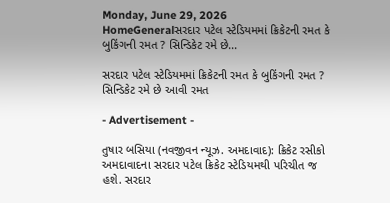Monday, June 29, 2026
HomeGeneralસરદાર પટેલ સ્ટેડિયમમાં ક્રિકેટની રમત કે બુકિંગની રમત ? સિન્ડિકેટ રમે છે...

સરદાર પટેલ સ્ટેડિયમમાં ક્રિકેટની રમત કે બુકિંગની રમત ? સિન્ડિકેટ રમે છે આવી રમત

- Advertisement -

તુષાર બસિયા (નવજીવન ન્યૂઝ. અમદાવાદ): ક્રિકેટ રસીકો અમદાવાદના સરદાર પટેલ ક્રિકેટ સ્ટેડિયમથી પરિચીત જ હશે. સરદાર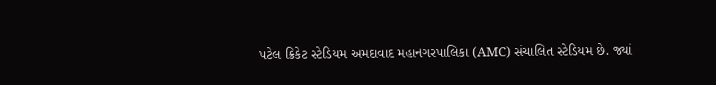પટેલ ક્રિકેટ સ્ટેડિયમ અમદાવાદ મહાનગરપાલિકા (AMC) સંચાલિત સ્ટેડિયમ છે. જ્યાં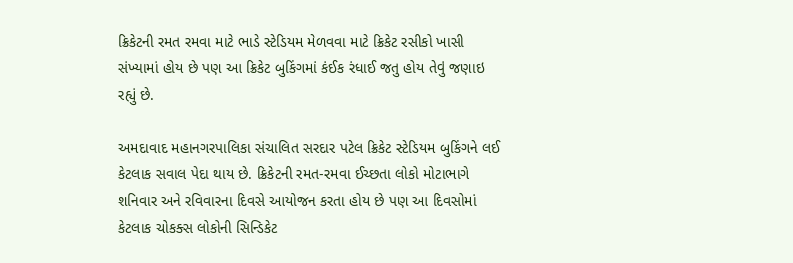ક્રિકેટની રમત રમવા માટે ભાડે સ્ટેડિયમ મેળવવા માટે ક્રિકેટ રસીકો ખાસી સંખ્યામાં હોય છે પણ આ ક્રિકેટ બુકિંગમાં કંઈક રંધાઈ જતુ હોય તેવું જણાઇ રહ્યું છે.

અમદાવાદ મહાનગરપાલિકા સંચાલિત સરદાર પટેલ ક્રિકેટ સ્ટેડિયમ બુકિંગને લઈ કેટલાક સવાલ પેદા થાય છે. ક્રિકેટની રમત-રમવા ઈચ્છતા લોકો મોટાભાગે શનિવાર અને રવિવારના દિવસે આયોજન કરતા હોય છે પણ આ દિવસોમાં કેટલાક ચોકક્સ લોકોની સિન્ડિકેટ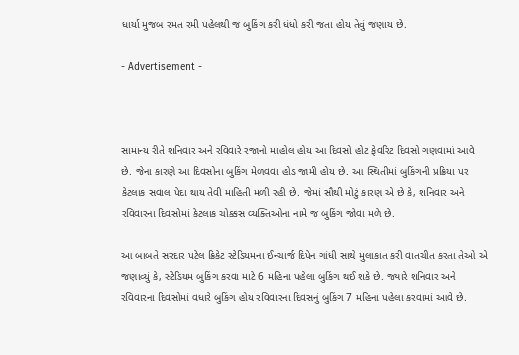ધાર્યા મુજબ રમત રમી પહેલથી જ બુકિંગ કરી ધંધો કરી જતા હોય તેવું જણાય છે.

- Advertisement -



સામાન્ય રીતે શનિવાર અને રવિવારે રજાનો માહોલ હોય આ દિવસો હોટ ફેવરિટ દિવસો ગણવામાં આવે છે. જેના કારણે આ દિવસોના બુકિંગ મેળવવા હોડ જામી હોય છે. આ સ્થિતીમાં બુકિંગની પ્રક્રિયા પર કેટલાક સવાલ પેદા થાય તેવી માહિતી મળી રહી છે. જેમાં સૌથી મોટું કારણ એ છે કે, શનિવાર અને રવિવારના દિવસોમાં કેટલાક ચોક્કસ વ્યક્તિઓના નામે જ બુકિંગ જોવા મળે છે.

આ બાબતે સરદાર પટેલ ક્રિકેટ સ્ટેડિયમના ઈન્ચાર્જ દિપેન ગાંધી સાથે મુલાકાત કરી વાતચીત કરતા તેઓ એ જણાવ્યું કે, સ્ટેડિયમ બુકિંગ કરવા માટે 6 મહિના પહેલા બુકિંગ થઈ શકે છે. જ્યારે શનિવાર અને રવિવારના દિવસોમાં વધારે બુકિંગ હોય રવિવારના દિવસનું બુકિંગ 7 મહિના પહેલા કરવામાં આવે છે.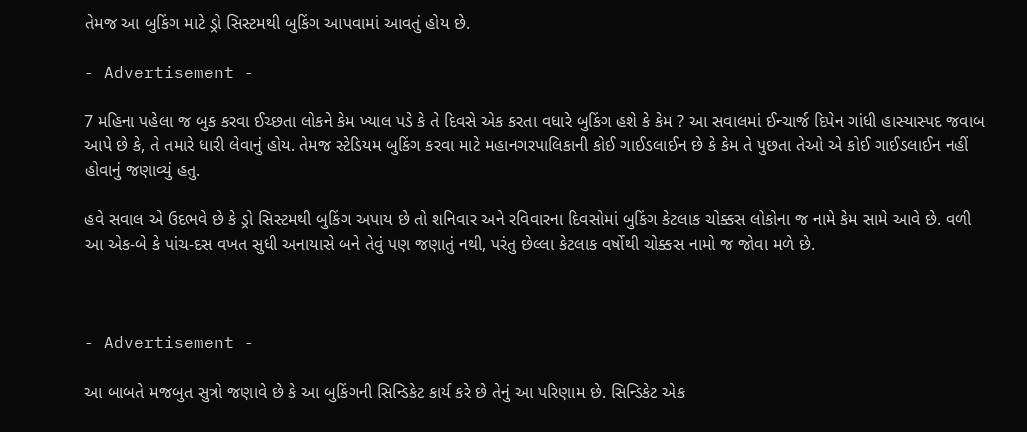તેમજ આ બુકિંગ માટે ડ્રો સિસ્ટમથી બુકિંગ આપવામાં આવતું હોય છે.

- Advertisement -

7 મહિના પહેલા જ બુક કરવા ઈચ્છતા લોકને કેમ ખ્યાલ પડે કે તે દિવસે એક કરતા વધારે બુકિંગ હશે કે કેમ ? આ સવાલમાં ઈન્ચાર્જ દિપેન ગાંધી હાસ્યાસ્પદ જવાબ આપે છે કે, તે તમારે ધારી લેવાનું હોય. તેમજ સ્ટેડિયમ બુકિંગ કરવા માટે મહાનગરપાલિકાની કોઈ ગાઈડલાઈન છે કે કેમ તે પુછતા તેઓ એ કોઈ ગાઈડલાઈન નહીં હોવાનું જણાવ્યું હતુ.

હવે સવાલ એ ઉદભવે છે કે ડ્રો સિસ્ટમથી બુકિંગ અપાય છે તો શનિવાર અને રવિવારના દિવસોમાં બુકિંગ કેટલાક ચોક્કસ લોકોના જ નામે કેમ સામે આવે છે. વળી આ એક-બે કે પાંચ-દસ વખત સુધી અનાયાસે બને તેવું પણ જણાતું નથી, પરંતુ છેલ્લા કેટલાક વર્ષોથી ચોક્કસ નામો જ જોવા મળે છે.



- Advertisement -

આ બાબતે મજબુત સુત્રો જણાવે છે કે આ બુકિંગની સિન્ડિકેટ કાર્ય કરે છે તેનું આ પરિણામ છે. સિન્ડિકેટ એક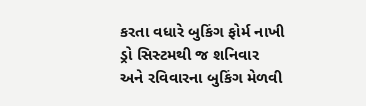કરતા વધારે બુકિંગ ફોર્મ નાખી ડ્રો સિસ્ટમથી જ શનિવાર અને રવિવારના બુકિંગ મેળવી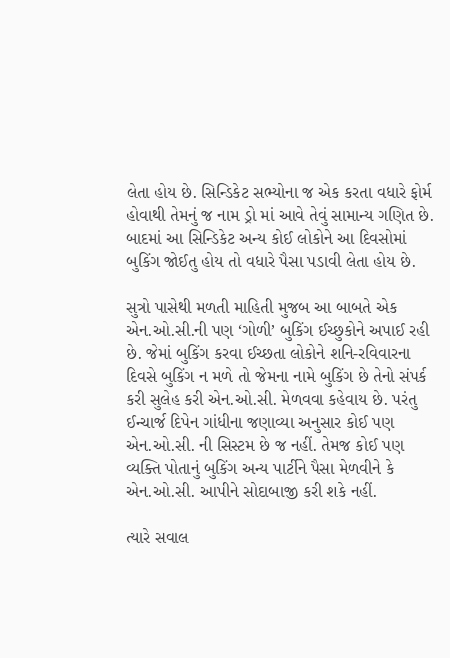લેતા હોય છે. સિન્ડિકેટ સભ્યોના જ એક કરતા વધારે ફોર્મ હોવાથી તેમનું જ નામ ડ્રો માં આવે તેવું સામાન્ય ગણિત છે. બાદમાં આ સિન્ડિકેટ અન્ય કોઈ લોકોને આ દિવસોમાં બુકિંગ જોઈતુ હોય તો વધારે પૈસા પડાવી લેતા હોય છે.

સુત્રો પાસેથી મળતી માહિતી મુજબ આ બાબતે એક એન.ઓ.સી.ની પણ ‘ગોળી’ બુકિંગ ઈચ્છુકોને અપાઈ રહી છે. જેમાં બુકિંગ કરવા ઈચ્છતા લોકોને શનિ-રવિવારના દિવસે બુકિંગ ન મળે તો જેમના નામે બુકિંગ છે તેનો સંપર્ક કરી સુલેહ કરી એન.ઓ.સી. મેળવવા કહેવાય છે. પરંતુ ઈન્ચાર્જ દિપેન ગાંધીના જણાવ્યા અનુસાર કોઈ પણ એન.ઓ.સી. ની સિસ્ટમ છે જ નહીં. તેમજ કોઈ પણ વ્યક્તિ પોતાનું બુકિંગ અન્ય પાર્ટીને પૈસા મેળવીને કે એન.ઓ.સી. આપીને સોદાબાજી કરી શકે નહીં.

ત્યારે સવાલ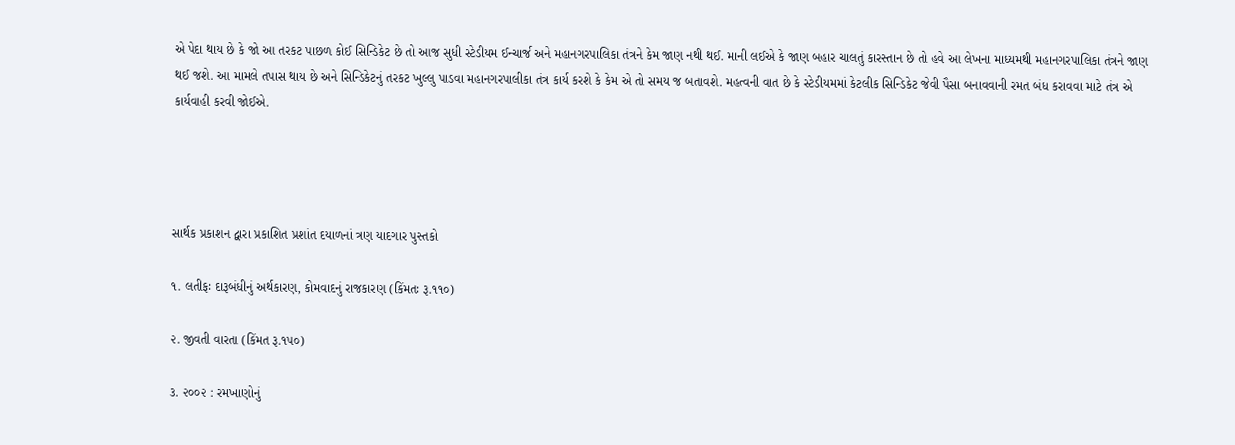એ પેદા થાય છે કે જો આ તરકટ પાછળ કોઈ સિન્ડિકેટ છે તો આજ સુધી સ્ટેડીયમ ઈન્ચાર્જ અને મહાનગરપાલિકા તંત્રને કેમ જાણ નથી થઈ. માની લઈએ કે જાણ બહાર ચાલતું કારસ્તાન છે તો હવે આ લેખના માધ્યમથી મહાનગરપાલિકા તંત્રને જાણ થઈ જશે. આ મામલે તપાસ થાય છે અને સિન્ડિકેટનું તરકટ ખુલ્લુ પાડવા મહાનગરપાલીકા તંત્ર કાર્ય કરશે કે કેમ એ તો સમય જ બતાવશે. મહત્વની વાત છે કે સ્ટેડીયમમાં કેટલીક સિન્ડિકેટ જેવી પૈસા બનાવવાની રમત બંધ કરાવવા માટે તંત્ર એ કાર્યવાહી કરવી જોઈએ.




સાર્થક પ્રકાશન દ્વારા પ્રકાશિત પ્રશાંત દયાળનાં ત્રણ યાદગાર પુસ્તકો

૧. લતીફઃ દારૂબંધીનું અર્થકારણ, કોમવાદનું રાજકારણ (કિંમતઃ રૂ.૧૧૦)

૨. જીવતી વારતા (કિંમત રૂ.૧૫૦)

૩. ૨૦૦૨ : રમખાણોનું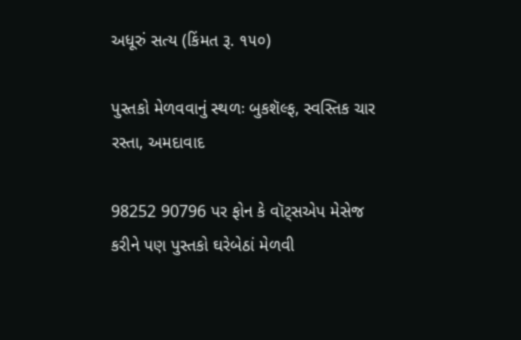અધૂરું સત્ય (કિંમત રૂ. ૧૫૦)

પુસ્તકો મેળવવાનું સ્થળઃ બુકશૅલ્ફ, સ્વસ્તિક ચાર રસ્તા, અમદાવાદ

98252 90796 પર ફોન કે વૉટ્સએપ મેસેજ કરીને પણ પુસ્તકો ઘરેબેઠાં મેળવી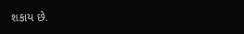શકાય છે.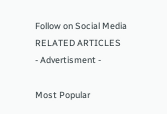Follow on Social Media
RELATED ARTICLES
- Advertisment -

Most Popular